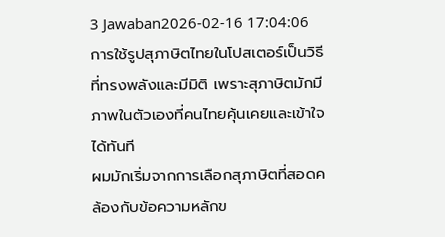3 Jawaban2026-02-16 17:04:06
การใช้รูปสุภาษิตไทยในโปสเตอร์เป็นวิธีที่ทรงพลังและมีมิติ เพราะสุภาษิตมักมีภาพในตัวเองที่คนไทยคุ้นเคยและเข้าใจได้ทันที
ผมมักเริ่มจากการเลือกสุภาษิตที่สอดคล้องกับข้อความหลักข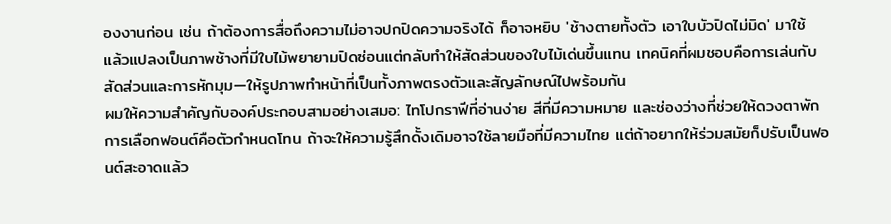องงานก่อน เช่น ถ้าต้องการสื่อถึงความไม่อาจปกปิดความจริงได้ ก็อาจหยิบ 'ช้างตายทั้งตัว เอาใบบัวปิดไม่มิด' มาใช้ แล้วแปลงเป็นภาพช้างที่มีใบไม้พยายามปิดซ่อนแต่กลับทำให้สัดส่วนของใบไม้เด่นขึ้นแทน เทคนิคที่ผมชอบคือการเล่นกับสัดส่วนและการหักมุม—ให้รูปภาพทำหน้าที่เป็นทั้งภาพตรงตัวและสัญลักษณ์ไปพร้อมกัน
ผมให้ความสำคัญกับองค์ประกอบสามอย่างเสมอ: ไทโปกราฟีที่อ่านง่าย สีที่มีความหมาย และช่องว่างที่ช่วยให้ดวงตาพัก การเลือกฟอนต์คือตัวกำหนดโทน ถ้าจะให้ความรู้สึกดั้งเดิมอาจใช้ลายมือที่มีความไทย แต่ถ้าอยากให้ร่วมสมัยก็ปรับเป็นฟอนต์สะอาดแล้ว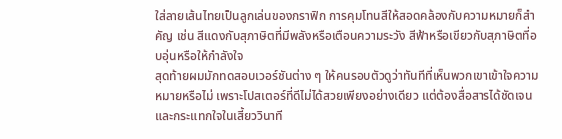ใส่ลายเส้นไทยเป็นลูกเล่นของกราฟิก การคุมโทนสีให้สอดคล้องกับความหมายก็สำคัญ เช่น สีแดงกับสุภาษิตที่มีพลังหรือเตือนความระวัง สีฟ้าหรือเขียวกับสุภาษิตที่อบอุ่นหรือให้กำลังใจ
สุดท้ายผมมักทดสอบเวอร์ชันต่าง ๆ ให้คนรอบตัวดูว่าทันทีที่เห็นพวกเขาเข้าใจความหมายหรือไม่ เพราะโปสเตอร์ที่ดีไม่ได้สวยเพียงอย่างเดียว แต่ต้องสื่อสารได้ชัดเจนและกระแทกใจในเสี้ยววินาที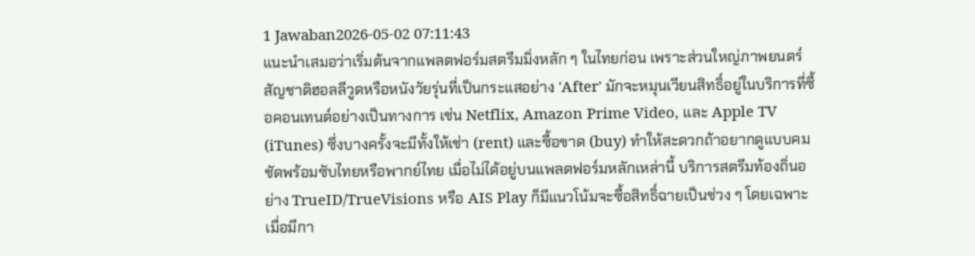1 Jawaban2026-05-02 07:11:43
แนะนำเสมอว่าเริ่มต้นจากแพลตฟอร์มสตรีมมิ่งหลัก ๆ ในไทยก่อน เพราะส่วนใหญ่ภาพยนตร์สัญชาติฮอลลีวูดหรือหนังวัยรุ่นที่เป็นกระแสอย่าง 'After' มักจะหมุนเวียนสิทธิ์อยู่ในบริการที่ซื้อคอนเทนต์อย่างเป็นทางการ เช่น Netflix, Amazon Prime Video, และ Apple TV (iTunes) ซึ่งบางครั้งจะมีทั้งให้เช่า (rent) และซื้อขาด (buy) ทำให้สะดวกถ้าอยากดูแบบคมชัดพร้อมซับไทยหรือพากย์ไทย เมื่อไม่ได้อยู่บนแพลตฟอร์มหลักเหล่านี้ บริการสตรีมท้องถิ่นอย่าง TrueID/TrueVisions หรือ AIS Play ก็มีแนวโน้มจะซื้อสิทธิ์ฉายเป็นช่วง ๆ โดยเฉพาะเมื่อมีกา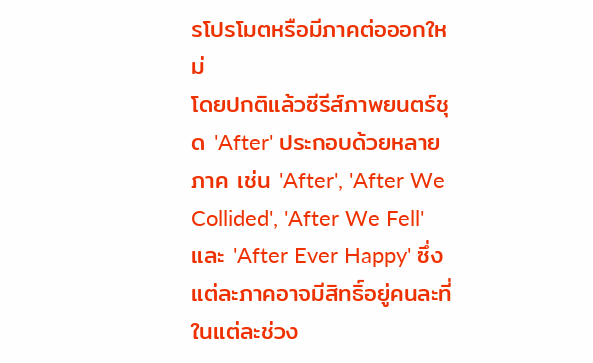รโปรโมตหรือมีภาคต่อออกใหม่
โดยปกติแล้วซีรีส์ภาพยนตร์ชุด 'After' ประกอบด้วยหลายภาค เช่น 'After', 'After We Collided', 'After We Fell' และ 'After Ever Happy' ซึ่งแต่ละภาคอาจมีสิทธิ์อยู่คนละที่ในแต่ละช่วง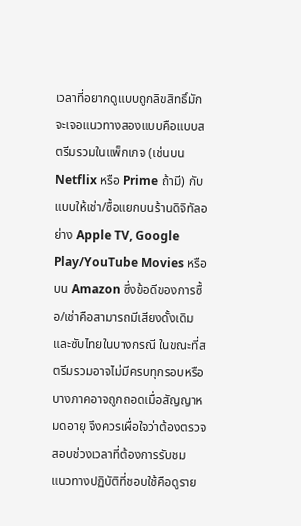เวลาที่อยากดูแบบถูกลิขสิทธิ์มักจะเจอแนวทางสองแบบคือแบบสตรีมรวมในแพ็กเกจ (เช่นบน Netflix หรือ Prime ถ้ามี) กับแบบให้เช่า/ซื้อแยกบนร้านดิจิทัลอย่าง Apple TV, Google Play/YouTube Movies หรือบน Amazon ซึ่งข้อดีของการซื้อ/เช่าคือสามารถมีเสียงดั้งเดิมและซับไทยในบางกรณี ในขณะที่สตรีมรวมอาจไม่มีครบทุกรอบหรือบางภาคอาจถูกถอดเมื่อสัญญาหมดอายุ จึงควรเผื่อใจว่าต้องตรวจสอบช่วงเวลาที่ต้องการรับชม
แนวทางปฏิบัติที่ชอบใช้คือดูราย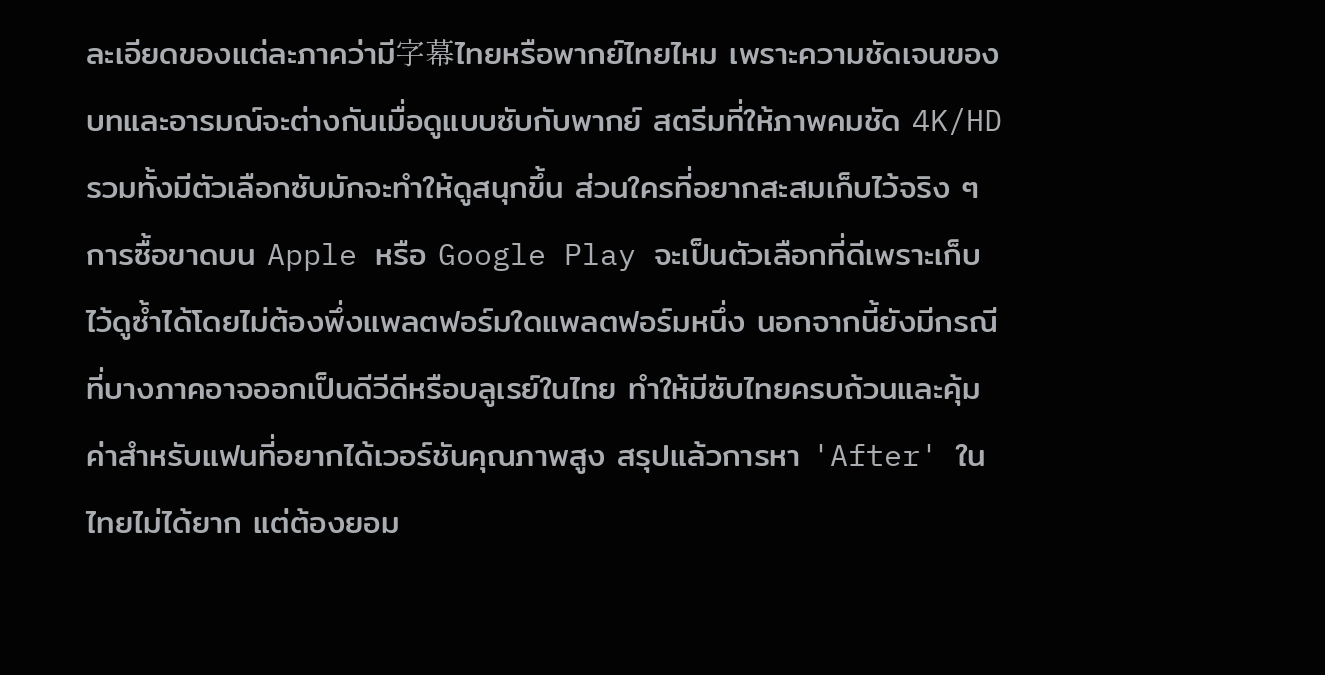ละเอียดของแต่ละภาคว่ามี字幕ไทยหรือพากย์ไทยไหม เพราะความชัดเจนของบทและอารมณ์จะต่างกันเมื่อดูแบบซับกับพากย์ สตรีมที่ให้ภาพคมชัด 4K/HD รวมทั้งมีตัวเลือกซับมักจะทำให้ดูสนุกขึ้น ส่วนใครที่อยากสะสมเก็บไว้จริง ๆ การซื้อขาดบน Apple หรือ Google Play จะเป็นตัวเลือกที่ดีเพราะเก็บไว้ดูซ้ำได้โดยไม่ต้องพึ่งแพลตฟอร์มใดแพลตฟอร์มหนึ่ง นอกจากนี้ยังมีกรณีที่บางภาคอาจออกเป็นดีวีดีหรือบลูเรย์ในไทย ทำให้มีซับไทยครบถ้วนและคุ้มค่าสำหรับแฟนที่อยากได้เวอร์ชันคุณภาพสูง สรุปแล้วการหา 'After' ในไทยไม่ได้ยาก แต่ต้องยอม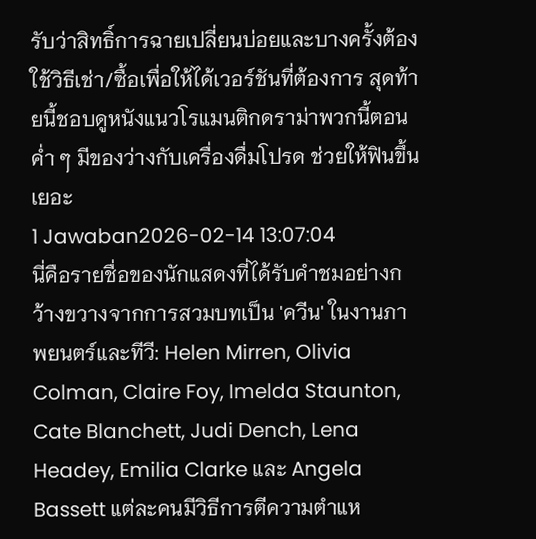รับว่าสิทธิ์การฉายเปลี่ยนบ่อยและบางครั้งต้องใช้วิธีเช่า/ซื้อเพื่อให้ได้เวอร์ชันที่ต้องการ สุดท้ายนี้ชอบดูหนังแนวโรแมนติกดราม่าพวกนี้ตอนค่ำ ๆ มีของว่างกับเครื่องดื่มโปรด ช่วยให้ฟินขึ้นเยอะ
1 Jawaban2026-02-14 13:07:04
นี่คือรายชื่อของนักแสดงที่ได้รับคำชมอย่างกว้างขวางจากการสวมบทเป็น 'ควีน' ในงานภาพยนตร์และทีวี: Helen Mirren, Olivia Colman, Claire Foy, Imelda Staunton, Cate Blanchett, Judi Dench, Lena Headey, Emilia Clarke และ Angela Bassett แต่ละคนมีวิธีการตีความตำแห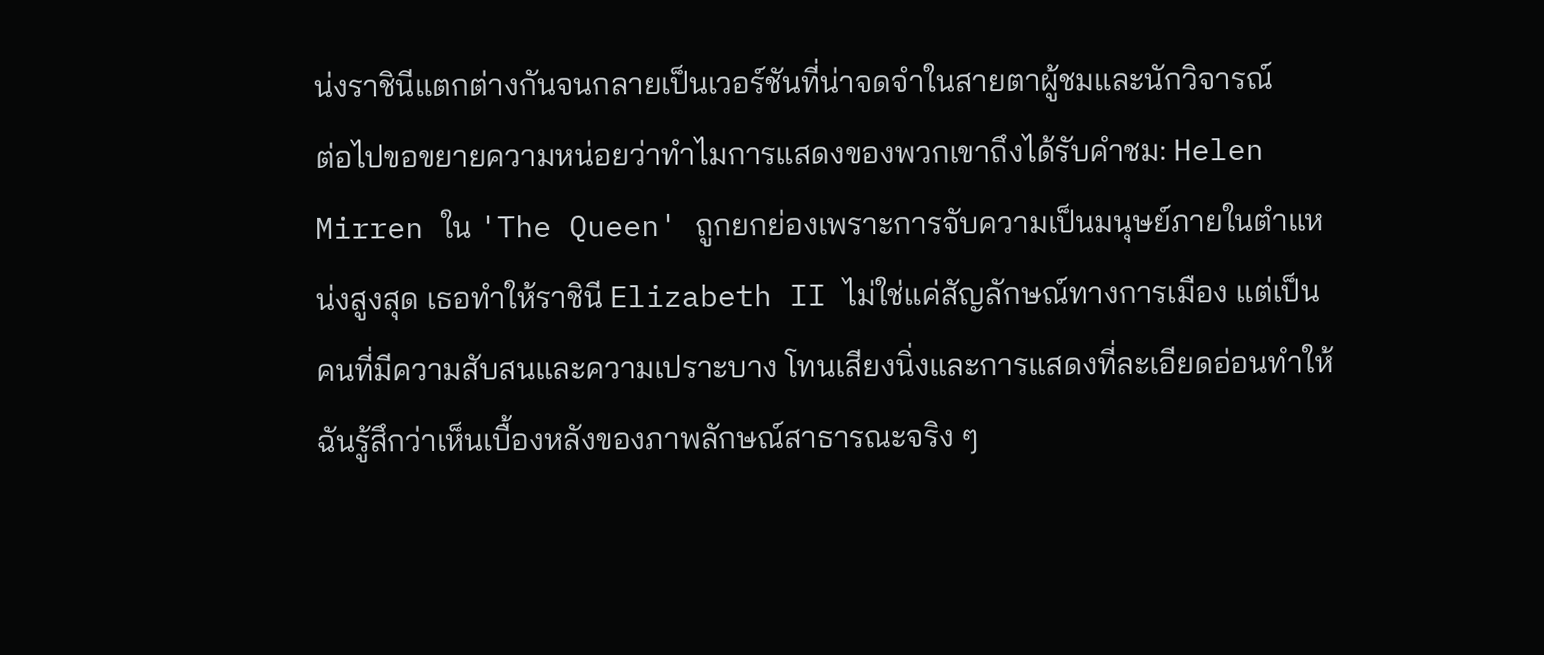น่งราชินีแตกต่างกันจนกลายเป็นเวอร์ชันที่น่าจดจำในสายตาผู้ชมและนักวิจารณ์
ต่อไปขอขยายความหน่อยว่าทำไมการแสดงของพวกเขาถึงได้รับคำชม: Helen Mirren ใน 'The Queen' ถูกยกย่องเพราะการจับความเป็นมนุษย์ภายในตำแหน่งสูงสุด เธอทำให้ราชินี Elizabeth II ไม่ใช่แค่สัญลักษณ์ทางการเมือง แต่เป็นคนที่มีความสับสนและความเปราะบาง โทนเสียงนิ่งและการแสดงที่ละเอียดอ่อนทำให้ฉันรู้สึกว่าเห็นเบื้องหลังของภาพลักษณ์สาธารณะจริง ๆ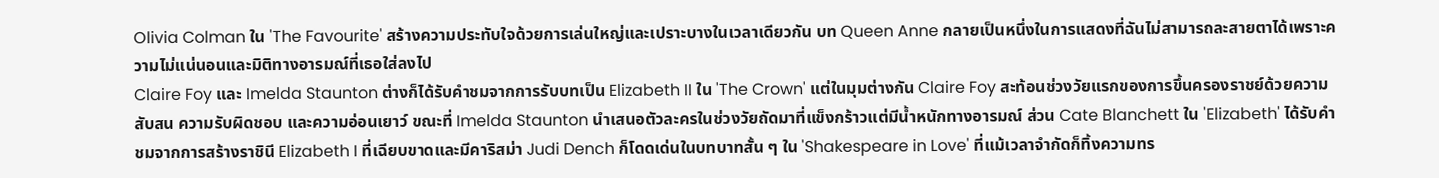Olivia Colman ใน 'The Favourite' สร้างความประทับใจด้วยการเล่นใหญ่และเปราะบางในเวลาเดียวกัน บท Queen Anne กลายเป็นหนึ่งในการแสดงที่ฉันไม่สามารถละสายตาได้เพราะความไม่แน่นอนและมิติทางอารมณ์ที่เธอใส่ลงไป
Claire Foy และ Imelda Staunton ต่างก็ได้รับคำชมจากการรับบทเป็น Elizabeth II ใน 'The Crown' แต่ในมุมต่างกัน Claire Foy สะท้อนช่วงวัยแรกของการขึ้นครองราชย์ด้วยความสับสน ความรับผิดชอบ และความอ่อนเยาว์ ขณะที่ Imelda Staunton นำเสนอตัวละครในช่วงวัยถัดมาที่แข็งกร้าวแต่มีน้ำหนักทางอารมณ์ ส่วน Cate Blanchett ใน 'Elizabeth' ได้รับคำชมจากการสร้างราชินี Elizabeth I ที่เฉียบขาดและมีคาริสม่า Judi Dench ก็โดดเด่นในบทบาทสั้น ๆ ใน 'Shakespeare in Love' ที่แม้เวลาจำกัดก็ทิ้งความทร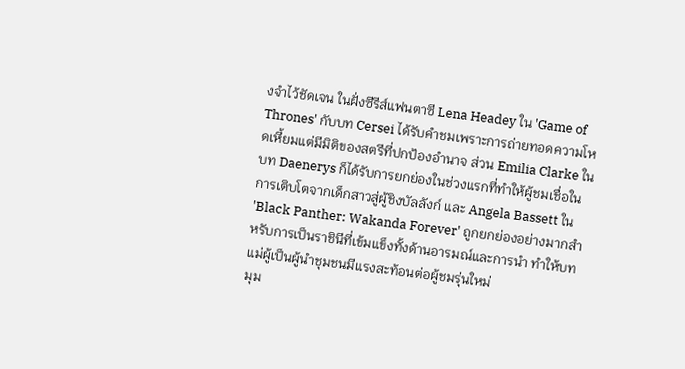งจำไว้ชัดเจน ในฝั่งซีรีส์แฟนตาซี Lena Headey ใน 'Game of Thrones' กับบท Cersei ได้รับคำชมเพราะการถ่ายทอดความโหดเหี้ยมแต่มีมิติของสตรีที่ปกป้องอำนาจ ส่วน Emilia Clarke ในบท Daenerys ก็ได้รับการยกย่องในช่วงแรกที่ทำให้ผู้ชมเชื่อในการเติบโตจากเด็กสาวสู่ผู้ชิงบัลลังก์ และ Angela Bassett ใน 'Black Panther: Wakanda Forever' ถูกยกย่องอย่างมากสำหรับการเป็นราชินีที่เข้มแข็งทั้งด้านอารมณ์และการนำ ทำให้บทแม่ผู้เป็นผู้นำชุมชนมีแรงสะท้อนต่อผู้ชมรุ่นใหม่
มุม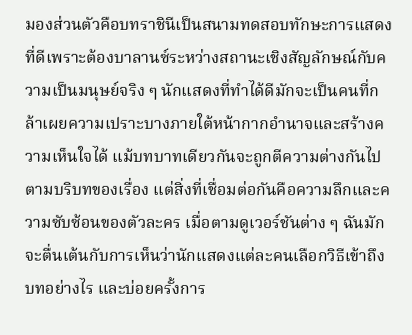มองส่วนตัวคือบทราชินีเป็นสนามทดสอบทักษะการแสดงที่ดีเพราะต้องบาลานซ์ระหว่างสถานะเชิงสัญลักษณ์กับความเป็นมนุษย์จริง ๆ นักแสดงที่ทำได้ดีมักจะเป็นคนที่กล้าเผยความเปราะบางภายใต้หน้ากากอำนาจและสร้างความเห็นใจได้ แม้บทบาทเดียวกันจะถูกตีความต่างกันไปตามบริบทของเรื่อง แต่สิ่งที่เชื่อมต่อกันคือความลึกและความซับซ้อนของตัวละคร เมื่อตามดูเวอร์ชันต่าง ๆ ฉันมักจะตื่นเต้นกับการเห็นว่านักแสดงแต่ละคนเลือกวิธีเข้าถึงบทอย่างไร และบ่อยครั้งการ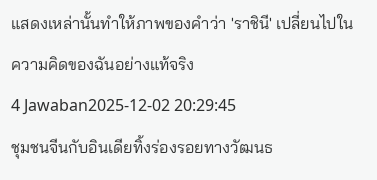แสดงเหล่านั้นทำให้ภาพของคำว่า 'ราชินี' เปลี่ยนไปในความคิดของฉันอย่างแท้จริง
4 Jawaban2025-12-02 20:29:45
ชุมชนจีนกับอินเดียทิ้งร่องรอยทางวัฒนธ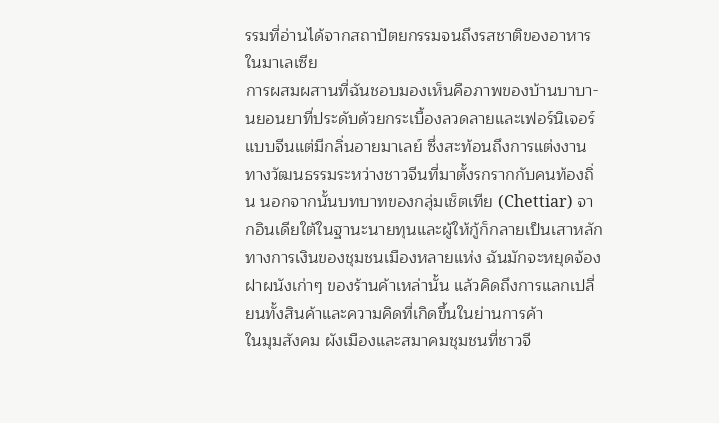รรมที่อ่านได้จากสถาปัตยกรรมจนถึงรสชาติของอาหารในมาเลเซีย
การผสมผสานที่ฉันชอบมองเห็นคือภาพของบ้านบาบา-นยอนยาที่ประดับด้วยกระเบื้องลวดลายและเฟอร์นิเจอร์แบบจีนแต่มีกลิ่นอายมาเลย์ ซึ่งสะท้อนถึงการแต่งงานทางวัฒนธรรมระหว่างชาวจีนที่มาตั้งรกรากกับคนท้องถิ่น นอกจากนั้นบทบาทของกลุ่มเช็ตเทีย (Chettiar) จากอินเดียใต้ในฐานะนายทุนและผู้ให้กู้ก็กลายเป็นเสาหลักทางการเงินของชุมชนเมืองหลายแห่ง ฉันมักจะหยุดจ้องฝาผนังเก่าๆ ของร้านค้าเหล่านั้น แล้วคิดถึงการแลกเปลี่ยนทั้งสินค้าและความคิดที่เกิดขึ้นในย่านการค้า
ในมุมสังคม ผังเมืองและสมาคมชุมชนที่ชาวจี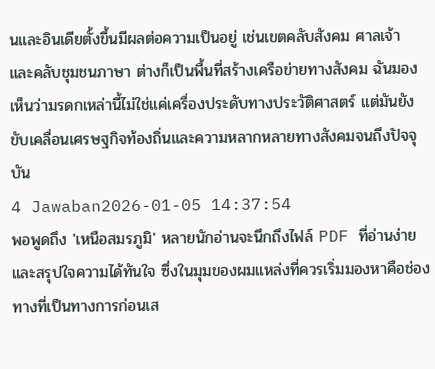นและอินเดียตั้งขึ้นมีผลต่อความเป็นอยู่ เช่นเขตคลับสังคม ศาลเจ้า และคลับชุมชนภาษา ต่างก็เป็นพื้นที่สร้างเครือข่ายทางสังคม ฉันมองเห็นว่ามรดกเหล่านี้ไม่ใช่แค่เครื่องประดับทางประวัติศาสตร์ แต่มันยังขับเคลื่อนเศรษฐกิจท้องถิ่นและความหลากหลายทางสังคมจนถึงปัจจุบัน
4 Jawaban2026-01-05 14:37:54
พอพูดถึง 'เหนือสมรภูมิ' หลายนักอ่านจะนึกถึงไฟล์ PDF ที่อ่านง่ายและสรุปใจความได้ทันใจ ซึ่งในมุมของผมแหล่งที่ควรเริ่มมองหาคือช่องทางที่เป็นทางการก่อนเส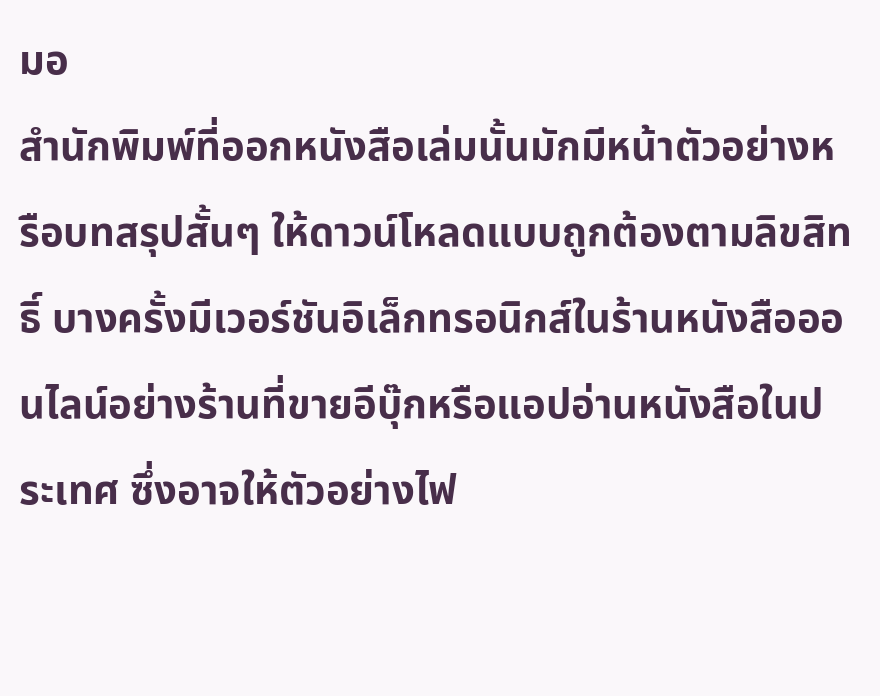มอ
สำนักพิมพ์ที่ออกหนังสือเล่มนั้นมักมีหน้าตัวอย่างหรือบทสรุปสั้นๆ ให้ดาวน์โหลดแบบถูกต้องตามลิขสิทธิ์ บางครั้งมีเวอร์ชันอิเล็กทรอนิกส์ในร้านหนังสือออนไลน์อย่างร้านที่ขายอีบุ๊กหรือแอปอ่านหนังสือในประเทศ ซึ่งอาจให้ตัวอย่างไฟ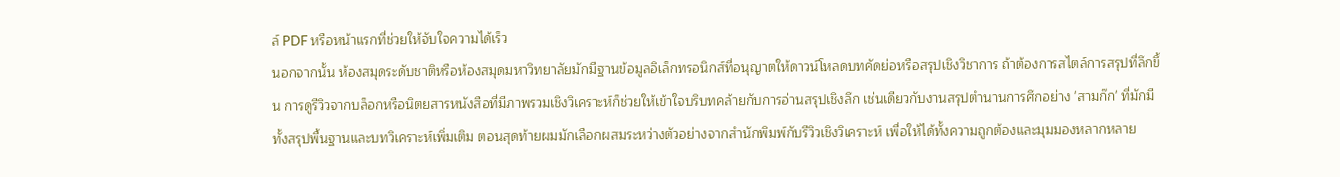ล์ PDF หรือหน้าแรกที่ช่วยให้จับใจความได้เร็ว
นอกจากนั้น ห้องสมุดระดับชาติหรือห้องสมุดมหาวิทยาลัยมักมีฐานข้อมูลอิเล็กทรอนิกส์ที่อนุญาตให้ดาวน์โหลดบทคัดย่อหรือสรุปเชิงวิชาการ ถ้าต้องการสไตล์การสรุปที่ลึกขึ้น การดูรีวิวจากบล็อกหรือนิตยสารหนังสือที่มีภาพรวมเชิงวิเคราะห์ก็ช่วยให้เข้าใจบริบทคล้ายกับการอ่านสรุปเชิงลึก เช่นเดียวกับงานสรุปตำนานการศึกอย่าง 'สามก๊ก' ที่มักมีทั้งสรุปพื้นฐานและบทวิเคราะห์เพิ่มเติม ตอนสุดท้ายผมมักเลือกผสมระหว่างตัวอย่างจากสำนักพิมพ์กับรีวิวเชิงวิเคราะห์ เพื่อให้ได้ทั้งความถูกต้องและมุมมองหลากหลาย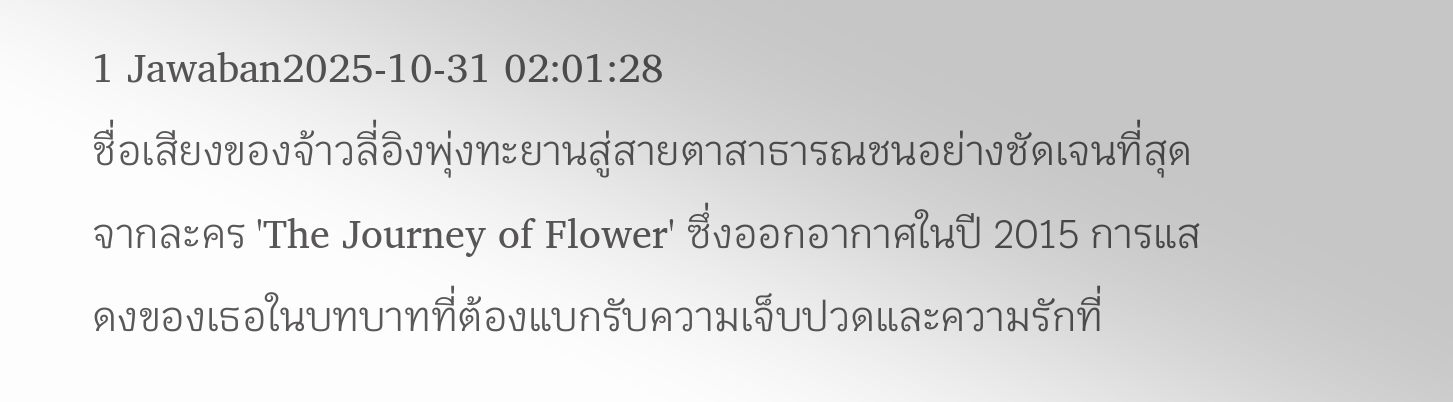1 Jawaban2025-10-31 02:01:28
ชื่อเสียงของจ้าวลี่อิงพุ่งทะยานสู่สายตาสาธารณชนอย่างชัดเจนที่สุดจากละคร 'The Journey of Flower' ซึ่งออกอากาศในปี 2015 การแสดงของเธอในบทบาทที่ต้องแบกรับความเจ็บปวดและความรักที่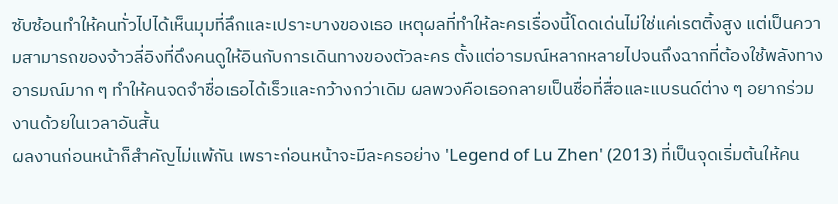ซับซ้อนทำให้คนทั่วไปได้เห็นมุมที่ลึกและเปราะบางของเธอ เหตุผลที่ทำให้ละครเรื่องนี้โดดเด่นไม่ใช่แค่เรตติ้งสูง แต่เป็นความสามารถของจ้าวลี่อิงที่ดึงคนดูให้อินกับการเดินทางของตัวละคร ตั้งแต่อารมณ์หลากหลายไปจนถึงฉากที่ต้องใช้พลังทางอารมณ์มาก ๆ ทำให้คนจดจำชื่อเธอได้เร็วและกว้างกว่าเดิม ผลพวงคือเธอกลายเป็นชื่อที่สื่อและแบรนด์ต่าง ๆ อยากร่วมงานด้วยในเวลาอันสั้น
ผลงานก่อนหน้าก็สำคัญไม่แพ้กัน เพราะก่อนหน้าจะมีละครอย่าง 'Legend of Lu Zhen' (2013) ที่เป็นจุดเริ่มต้นให้คน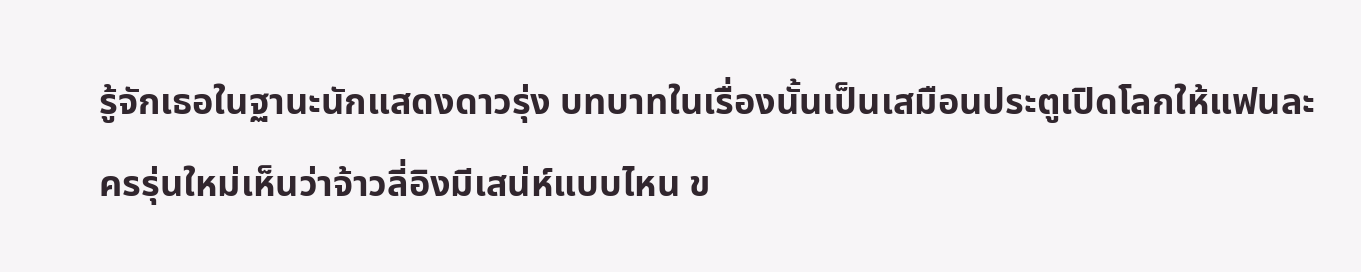รู้จักเธอในฐานะนักแสดงดาวรุ่ง บทบาทในเรื่องนั้นเป็นเสมือนประตูเปิดโลกให้แฟนละครรุ่นใหม่เห็นว่าจ้าวลี่อิงมีเสน่ห์แบบไหน ข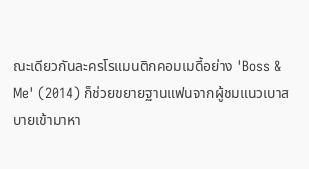ณะเดียวกันละครโรแมนติกคอมเมดี้อย่าง 'Boss & Me' (2014) ก็ช่วยขยายฐานแฟนจากผู้ชมแนวเบาสบายเข้ามาหา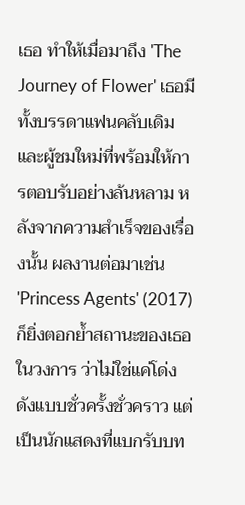เธอ ทำให้เมื่อมาถึง 'The Journey of Flower' เธอมีทั้งบรรดาแฟนคลับเดิมและผู้ชมใหม่ที่พร้อมให้การตอบรับอย่างล้นหลาม หลังจากความสำเร็จของเรื่องนั้น ผลงานต่อมาเช่น 'Princess Agents' (2017) ก็ยิ่งตอกย้ำสถานะของเธอในวงการ ว่าไม่ใช่แค่โด่งดังแบบชั่วครั้งชั่วคราว แต่เป็นนักแสดงที่แบกรับบท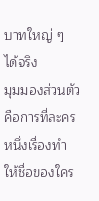บาทใหญ่ ๆ ได้จริง
มุมมองส่วนตัวคือการที่ละครหนึ่งเรื่องทำให้ชื่อของใคร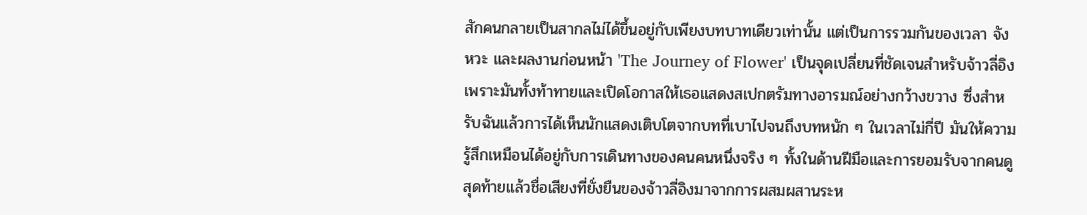สักคนกลายเป็นสากลไม่ได้ขึ้นอยู่กับเพียงบทบาทเดียวเท่านั้น แต่เป็นการรวมกันของเวลา จังหวะ และผลงานก่อนหน้า 'The Journey of Flower' เป็นจุดเปลี่ยนที่ชัดเจนสำหรับจ้าวลี่อิง เพราะมันทั้งท้าทายและเปิดโอกาสให้เธอแสดงสเปกตรัมทางอารมณ์อย่างกว้างขวาง ซึ่งสำหรับฉันแล้วการได้เห็นนักแสดงเติบโตจากบทที่เบาไปจนถึงบทหนัก ๆ ในเวลาไม่กี่ปี มันให้ความรู้สึกเหมือนได้อยู่กับการเดินทางของคนคนหนึ่งจริง ๆ ทั้งในด้านฝีมือและการยอมรับจากคนดู
สุดท้ายแล้วชื่อเสียงที่ยั่งยืนของจ้าวลี่อิงมาจากการผสมผสานระห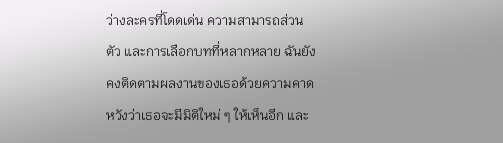ว่างละครที่โดดเด่น ความสามารถส่วนตัว และการเลือกบทที่หลากหลาย ฉันยังคงติดตามผลงานของเธอด้วยความคาดหวังว่าเธอจะมีมิติใหม่ ๆ ให้เห็นอีก และ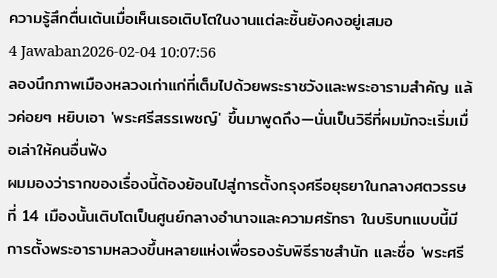ความรู้สึกตื่นเต้นเมื่อเห็นเธอเติบโตในงานแต่ละชิ้นยังคงอยู่เสมอ
4 Jawaban2026-02-04 10:07:56
ลองนึกภาพเมืองหลวงเก่าแก่ที่เต็มไปด้วยพระราชวังและพระอารามสำคัญ แล้วค่อยๆ หยิบเอา 'พระศรีสรรเพชญ์' ขึ้นมาพูดถึง—นั่นเป็นวิธีที่ผมมักจะเริ่มเมื่อเล่าให้คนอื่นฟัง
ผมมองว่ารากของเรื่องนี้ต้องย้อนไปสู่การตั้งกรุงศรีอยุธยาในกลางศตวรรษที่ 14 เมืองนั้นเติบโตเป็นศูนย์กลางอำนาจและความศรัทธา ในบริบทแบบนี้มีการตั้งพระอารามหลวงขึ้นหลายแห่งเพื่อรองรับพิธีราชสำนัก และชื่อ 'พระศรี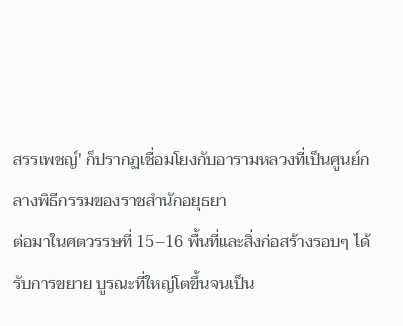สรรเพชญ์' ก็ปรากฏเชื่อมโยงกับอารามหลวงที่เป็นศูนย์กลางพิธีกรรมของราชสำนักอยุธยา
ต่อมาในศตวรรษที่ 15–16 พื้นที่และสิ่งก่อสร้างรอบๆ ได้รับการขยาย บูรณะที่ใหญ่โตขึ้นจนเป็น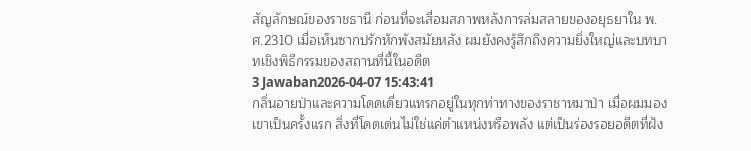สัญลักษณ์ของราชธานี ก่อนที่จะเสื่อมสภาพหลังการล่มสลายของอยุธยาใน พ.ศ.2310 เมื่อเห็นซากปรักหักพังสมัยหลัง ผมยังคงรู้สึกถึงความยิ่งใหญ่และบทบาทเชิงพิธีกรรมของสถานที่นี้ในอดีต
3 Jawaban2026-04-07 15:43:41
กลิ่นอายป่าและความโดดเดี่ยวแทรกอยู่ในทุกท่าทางของราชาหมาป่า เมื่อผมมองเขาเป็นครั้งแรก สิ่งที่โดดเด่นไม่ใช่แค่ตำแหน่งหรือพลัง แต่เป็นร่องรอยอดีตที่ฝัง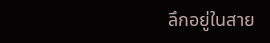ลึกอยู่ในสาย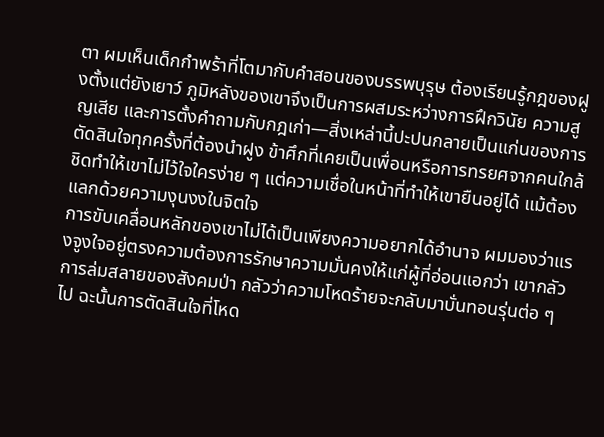ตา ผมเห็นเด็กกำพร้าที่โตมากับคำสอนของบรรพบุรุษ ต้องเรียนรู้กฎของฝูงตั้งแต่ยังเยาว์ ภูมิหลังของเขาจึงเป็นการผสมระหว่างการฝึกวินัย ความสูญเสีย และการตั้งคำถามกับกฎเก่า—สิ่งเหล่านี้ปะปนกลายเป็นแก่นของการตัดสินใจทุกครั้งที่ต้องนำฝูง ข้าศึกที่เคยเป็นเพื่อนหรือการทรยศจากคนใกล้ชิดทำให้เขาไม่ไว้ใจใครง่าย ๆ แต่ความเชื่อในหน้าที่ทำให้เขายืนอยู่ได้ แม้ต้องแลกด้วยความงุนงงในจิตใจ
การขับเคลื่อนหลักของเขาไม่ได้เป็นเพียงความอยากได้อำนาจ ผมมองว่าแรงจูงใจอยู่ตรงความต้องการรักษาความมั่นคงให้แก่ผู้ที่อ่อนแอกว่า เขากลัวการล่มสลายของสังคมป่า กลัวว่าความโหดร้ายจะกลับมาบั่นทอนรุ่นต่อ ๆ ไป ฉะนั้นการตัดสินใจที่โหด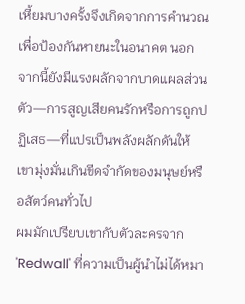เหี้ยมบางครั้งจึงเกิดจากการคำนวณเพื่อป้องกันหายนะในอนาคต นอกจากนี้ยังมีแรงผลักจากบาดแผลส่วนตัว—การสูญเสียคนรักหรือการถูกปฏิเสธ—ที่แปรเป็นพลังผลักดันให้เขามุ่งมั่นเกินขีดจำกัดของมนุษย์หรือสัตว์คนทั่วไป
ผมมักเปรียบเขากับตัวละครจาก 'Redwall' ที่ความเป็นผู้นำไม่ได้หมา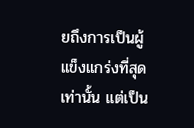ยถึงการเป็นผู้แข็งแกร่งที่สุดเท่านั้น แต่เป็น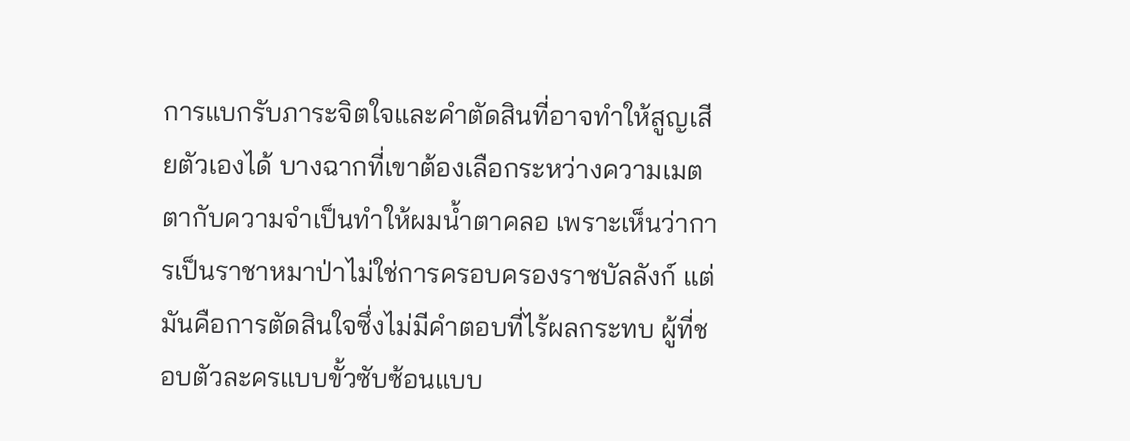การแบกรับภาระจิตใจและคำตัดสินที่อาจทำให้สูญเสียตัวเองได้ บางฉากที่เขาต้องเลือกระหว่างความเมตตากับความจำเป็นทำให้ผมน้ำตาคลอ เพราะเห็นว่าการเป็นราชาหมาป่าไม่ใช่การครอบครองราชบัลลังก์ แต่มันคือการตัดสินใจซึ่งไม่มีคำตอบที่ไร้ผลกระทบ ผู้ที่ชอบตัวละครแบบขั้วซับซ้อนแบบ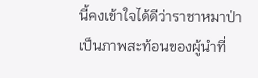นี้คงเข้าใจได้ดีว่าราชาหมาป่าเป็นภาพสะท้อนของผู้นำที่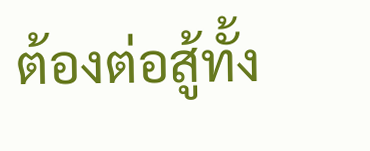ต้องต่อสู้ทั้ง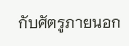กับศัตรูภายนอก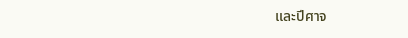และปีศาจ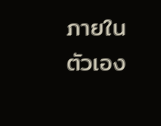ภายในตัวเอง